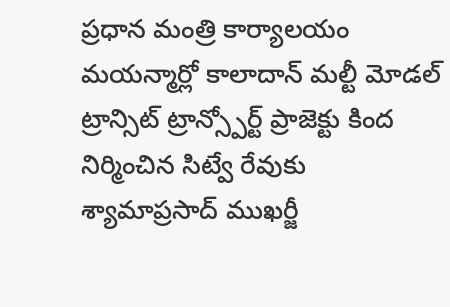ప్రధాన మంత్రి కార్యాలయం
మయన్మార్లో కాలాదాన్ మల్టీ మోడల్ ట్రాన్సిట్ ట్రాన్స్పోర్ట్ ప్రాజెక్టు కింద నిర్మించిన సిట్వే రేవుకు శ్యామాప్రసాద్ ముఖర్జీ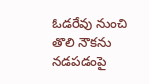ఓడరేవు నుంచి తొలి నౌకను నడపడంపై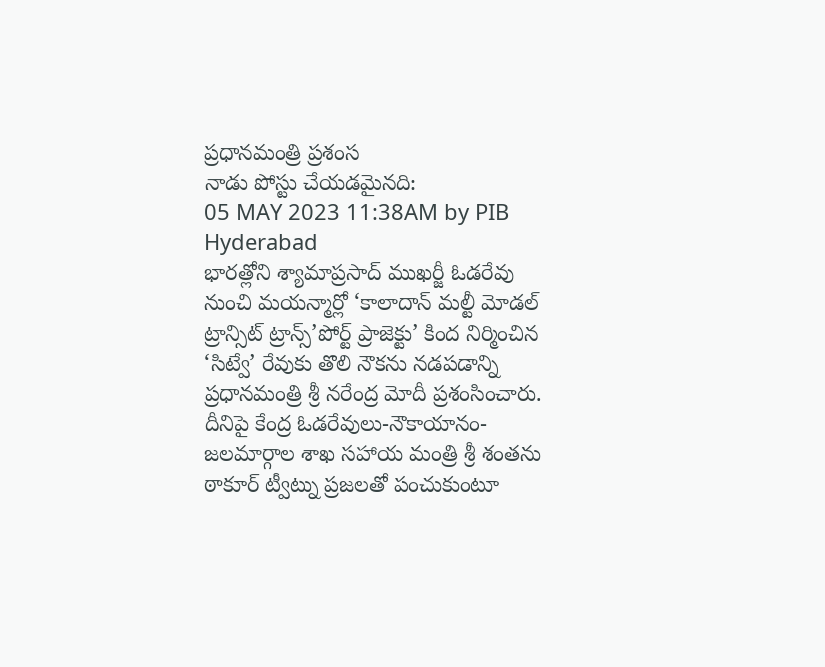ప్రధానమంత్రి ప్రశంస
నాడు పోస్టు చేయడమైనది:
05 MAY 2023 11:38AM by PIB Hyderabad
భారత్లోని శ్యామాప్రసాద్ ముఖర్జీ ఓడరేవు నుంచి మయన్మార్లో ‘కాలాదాన్ మల్టీ మోడల్ ట్రాన్సిట్ ట్రాన్స్’పోర్ట్ ప్రాజెక్టు’ కింద నిర్మించిన ‘సిట్వే’ రేవుకు తొలి నౌకను నడపడాన్ని ప్రధానమంత్రి శ్రీ నరేంద్ర మోదీ ప్రశంసించారు.
దీనిపై కేంద్ర ఓడరేవులు-నౌకాయానం-జలమార్గాల శాఖ సహాయ మంత్రి శ్రీ శంతను ఠాకూర్ ట్వీట్ను ప్రజలతో పంచుకుంటూ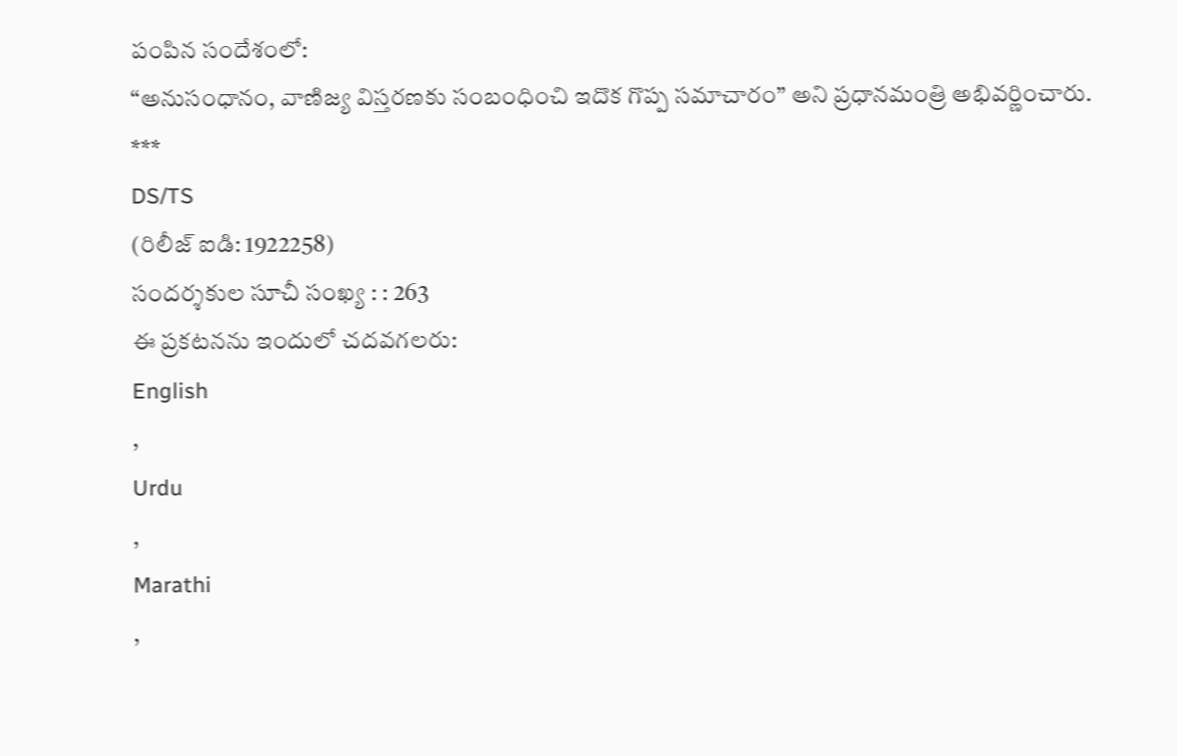పంపిన సందేశంలో:
“అనుసంధానం, వాణిజ్య విస్తరణకు సంబంధించి ఇదొక గొప్ప సమాచారం” అని ప్రధానమంత్రి అభివర్ణించారు.
***
DS/TS
(రిలీజ్ ఐడి: 1922258)
సందర్శకుల సూచీ సంఖ్య : : 263
ఈ ప్రకటనను ఇందులో చదవగలరు:
English
,
Urdu
,
Marathi
,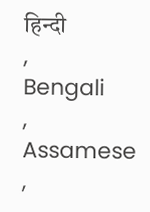हिन्दी
,
Bengali
,
Assamese
,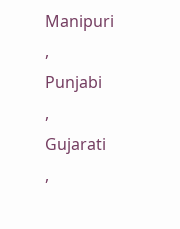Manipuri
,
Punjabi
,
Gujarati
,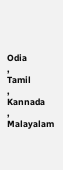Odia
,
Tamil
,
Kannada
,
Malayalam